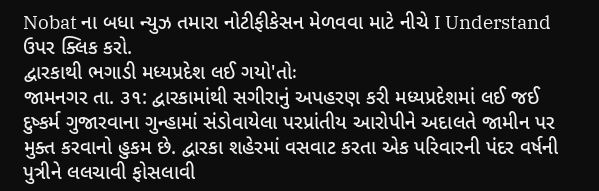Nobat ના બધા ન્યુઝ તમારા નોટીફીકેસન મેળવવા માટે નીચે I Understand ઉપર ક્લિક કરો.
દ્વારકાથી ભગાડી મધ્યપ્રદેશ લઈ ગયો'તોઃ
જામનગર તા. ૩૧: દ્વારકામાંથી સગીરાનું અપહરણ કરી મધ્યપ્રદેશમાં લઈ જઈ દુષ્કર્મ ગુજારવાના ગુન્હામાં સંડોવાયેલા પરપ્રાંતીય આરોપીને અદાલતે જામીન પર મુક્ત કરવાનો હુકમ છે. દ્વારકા શહેરમાં વસવાટ કરતા એક પરિવારની પંદર વર્ષની પુત્રીને લલચાવી ફોસલાવી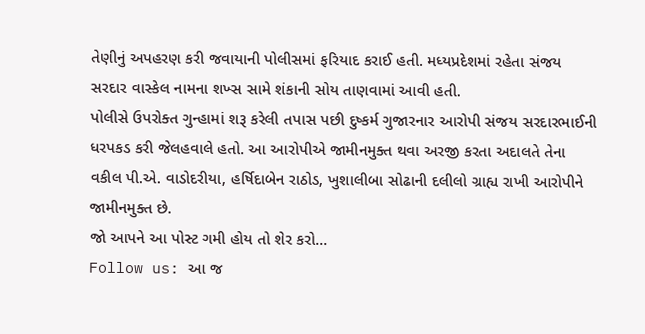તેણીનું અપહરણ કરી જવાયાની પોલીસમાં ફરિયાદ કરાઈ હતી. મધ્યપ્રદેશમાં રહેતા સંજય સરદાર વાસ્કેલ નામના શખ્સ સામે શંકાની સોય તાણવામાં આવી હતી.
પોલીસે ઉપરોક્ત ગુન્હામાં શરૂ કરેલી તપાસ પછી દુષ્કર્મ ગુજારનાર આરોપી સંજય સરદારભાઈની ધરપકડ કરી જેલહવાલે હતો. આ આરોપીએ જામીનમુક્ત થવા અરજી કરતા અદાલતે તેના વકીલ પી.એ. વાડોદરીયા, હર્ષિદાબેન રાઠોડ, ખુશાલીબા સોઢાની દલીલો ગ્રાહ્ય રાખી આરોપીને જામીનમુક્ત છે.
જો આપને આ પોસ્ટ ગમી હોય તો શેર કરો...
Follow us: આ જ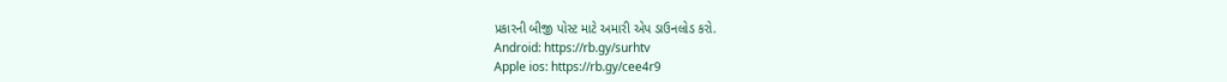પ્રકારની બીજી પોસ્ટ માટે અમારી એપ ડાઉનલોડ કરો.
Android: https://rb.gy/surhtv
Apple ios: https://rb.gy/cee4r9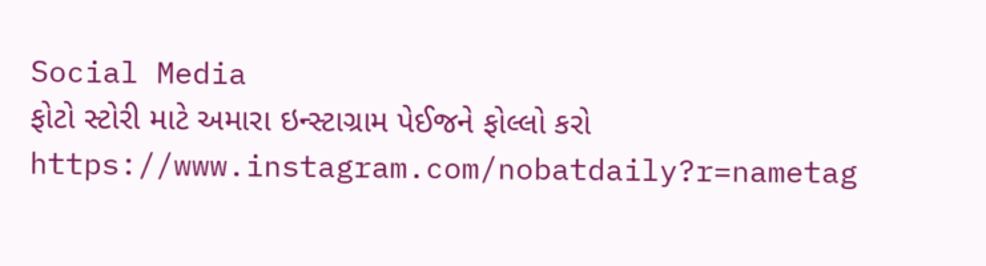Social Media
ફોટો સ્ટોરી માટે અમારા ઇન્સ્ટાગ્રામ પેઈજને ફોલ્લો કરો
https://www.instagram.com/nobatdaily?r=nametag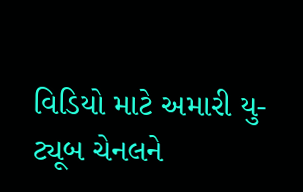વિડિયો માટે અમારી યુ-ટ્યૂબ ચેનલને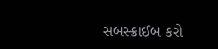સબસ્ક્રાઈબ કરો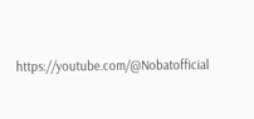https://youtube.com/@Nobatofficial